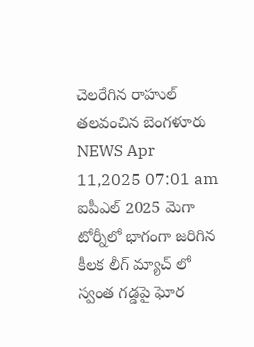చెలరేగిన రాహుల్ తలవంచిన బెంగళూరు
NEWS Apr 11,2025 07:01 am
ఐపీఎల్ 2025 మెగా టోర్నీలో భాగంగా జరిగిన కీలక లీగ్ మ్యాచ్ లో స్వంత గడ్డపై ఘోర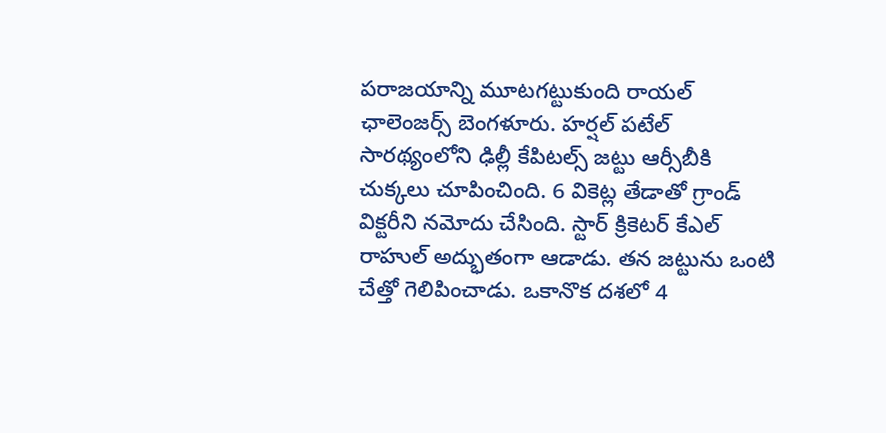పరాజయాన్ని మూటగట్టుకుంది రాయల్ ఛాలెంజర్స్ బెంగళూరు. హర్షల్ పటేల్ సారథ్యంలోని ఢిల్లీ కేపిటల్స్ జట్టు ఆర్సీబీకి చుక్కలు చూపించింది. 6 వికెట్ల తేడాతో గ్రాండ్ విక్టరీని నమోదు చేసింది. స్టార్ క్రికెటర్ కేఎల్ రాహుల్ అద్భుతంగా ఆడాడు. తన జట్టును ఒంటి చేత్తో గెలిపించాడు. ఒకానొక దశలో 4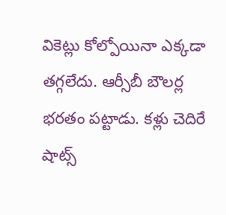వికెట్లు కోల్పోయినా ఎక్కడా తగ్గలేదు. ఆర్సీబీ బౌలర్ల భరతం పట్టాడు. కళ్లు చెదిరే షాట్స్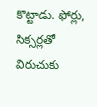కొట్టాడు. ఫోర్లు, సిక్సర్లతో విరుచుకు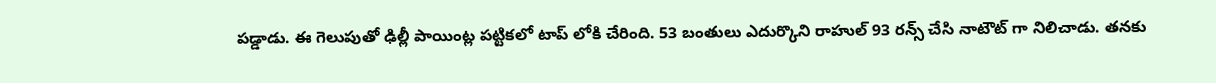పడ్డాడు. ఈ గెలుపుతో ఢిల్లీ పాయింట్ల పట్టికలో టాప్ లోకి చేరింది. 53 బంతులు ఎదుర్కొని రాహుల్ 93 రన్స్ చేసి నాటౌట్ గా నిలిచాడు. తనకు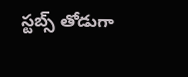స్టబ్స్ తోడుగా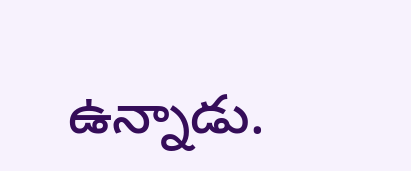ఉన్నాడు.